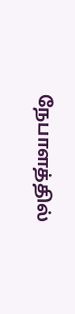நேபாளத்தில்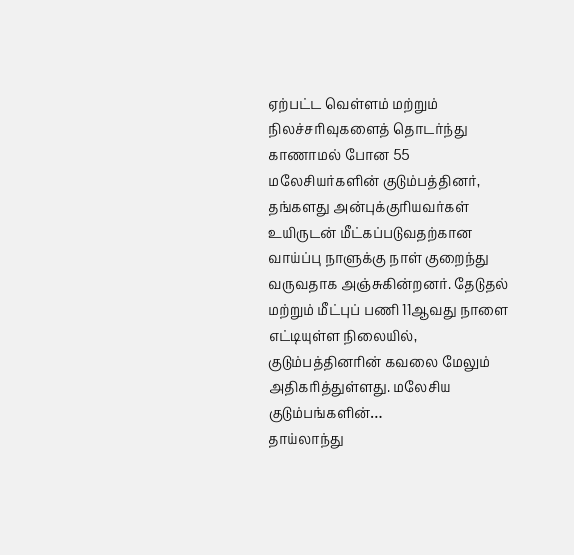ஏற்பட்ட வெள்ளம் மற்றும் நிலச்சரிவுகளைத் தொடர்ந்து காணாமல் போன 55 மலேசியர்களின் குடும்பத்தினர், தங்களது அன்புக்குரியவர்கள் உயிருடன் மீட்கப்படுவதற்கான வாய்ப்பு நாளுக்கு நாள் குறைந்து வருவதாக அஞ்சுகின்றனர். தேடுதல் மற்றும் மீட்புப் பணி 11ஆவது நாளை எட்டியுள்ள நிலையில், குடும்பத்தினரின் கவலை மேலும் அதிகரித்துள்ளது. மலேசிய குடும்பங்களின்…
தாய்லாந்து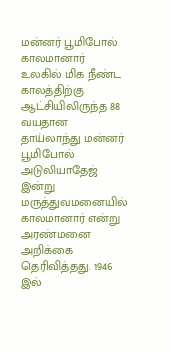மன்னர் பூமிபோல் காலமானார்
உலகில் மிக நீண்ட காலத்திற்கு ஆட்சியிலிருந்த 88 வயதான தாய்லாந்து மன்னர் பூமிபோல் அடுலியாதேஜ் இன்று மருத்துவமனையில் காலமானார் என்று அரண்மனை அறிக்கை தெரிவித்தது. 1946 இல்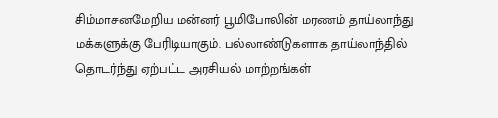சிம்மாசனமேறிய மன்னர் பூமிபோலின் மரணம் தாய்லாந்து மக்களுக்கு பேரிடியாகும். பல்லாண்டுகளாக தாய்லாந்தில் தொடர்ந்து ஏற்பட்ட அரசியல் மாற்றங்கள்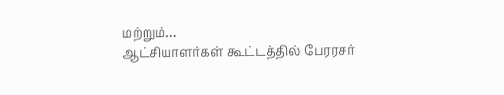மற்றும்…
ஆட்சியாளர்கள் கூட்டத்தில் பேரரசர்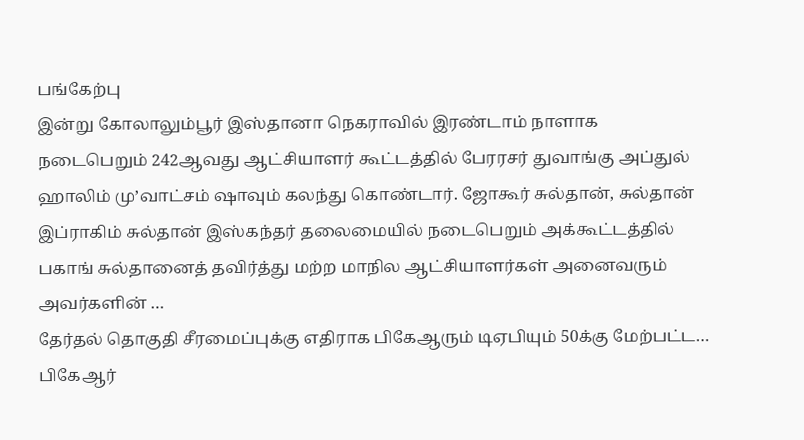பங்கேற்பு
இன்று கோலாலும்பூர் இஸ்தானா நெகராவில் இரண்டாம் நாளாக நடைபெறும் 242ஆவது ஆட்சியாளர் கூட்டத்தில் பேரரசர் துவாங்கு அப்துல் ஹாலிம் மு’வாட்சம் ஷாவும் கலந்து கொண்டார். ஜோகூர் சுல்தான், சுல்தான் இப்ராகிம் சுல்தான் இஸ்கந்தர் தலைமையில் நடைபெறும் அக்கூட்டத்தில் பகாங் சுல்தானைத் தவிர்த்து மற்ற மாநில ஆட்சியாளர்கள் அனைவரும் அவர்களின் …
தேர்தல் தொகுதி சீரமைப்புக்கு எதிராக பிகேஆரும் டிஏபியும் 50க்கு மேற்பட்ட…
பிகேஆர்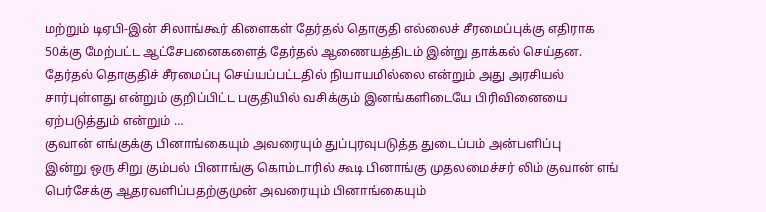மற்றும் டிஏபி-இன் சிலாங்கூர் கிளைகள் தேர்தல் தொகுதி எல்லைச் சீரமைப்புக்கு எதிராக 50க்கு மேற்பட்ட ஆட்சேபனைகளைத் தேர்தல் ஆணையத்திடம் இன்று தாக்கல் செய்தன. தேர்தல் தொகுதிச் சீரமைப்பு செய்யப்பட்டதில் நியாயமில்லை என்றும் அது அரசியல் சார்புள்ளது என்றும் குறிப்பிட்ட பகுதியில் வசிக்கும் இனங்களிடையே பிரிவினையை ஏற்படுத்தும் என்றும் …
குவான் எங்குக்கு பினாங்கையும் அவரையும் துப்புரவுபடுத்த துடைப்பம் அன்பளிப்பு
இன்று ஒரு சிறு கும்பல் பினாங்கு கொம்டாரில் கூடி பினாங்கு முதலமைச்சர் லிம் குவான் எங் பெர்சேக்கு ஆதரவளிப்பதற்குமுன் அவரையும் பினாங்கையும்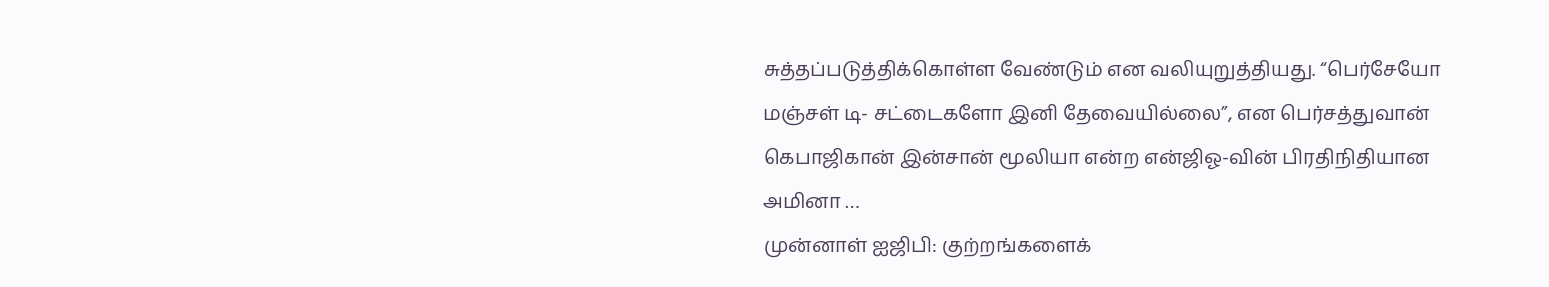சுத்தப்படுத்திக்கொள்ள வேண்டும் என வலியுறுத்தியது. “பெர்சேயோ மஞ்சள் டி- சட்டைகளோ இனி தேவையில்லை”, என பெர்சத்துவான் கெபாஜிகான் இன்சான் மூலியா என்ற என்ஜிஓ-வின் பிரதிநிதியான அமினா …
முன்னாள் ஐஜிபி: குற்றங்களைக்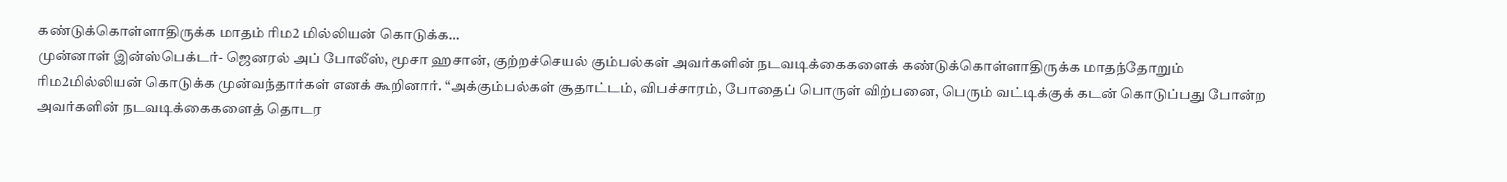கண்டுக்கொள்ளாதிருக்க மாதம் ரிம2 மில்லியன் கொடுக்க…
முன்னாள் இன்ஸ்பெக்டர்- ஜெனரல் அப் போலீஸ், மூசா ஹசான், குற்றச்செயல் கும்பல்கள் அவர்களின் நடவடிக்கைகளைக் கண்டுக்கொள்ளாதிருக்க மாதந்தோறும் ரிம2மில்லியன் கொடுக்க முன்வந்தார்கள் எனக் கூறினார். “அக்கும்பல்கள் சூதாட்டம், விபச்சாரம், போதைப் பொருள் விற்பனை, பெரும் வட்டிக்குக் கடன் கொடுப்பது போன்ற அவர்களின் நடவடிக்கைகளைத் தொடர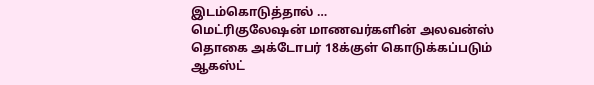இடம்கொடுத்தால் …
மெட்ரிகுலேஷன் மாணவர்களின் அலவன்ஸ் தொகை அக்டோபர் 18க்குள் கொடுக்கப்படும்
ஆகஸ்ட்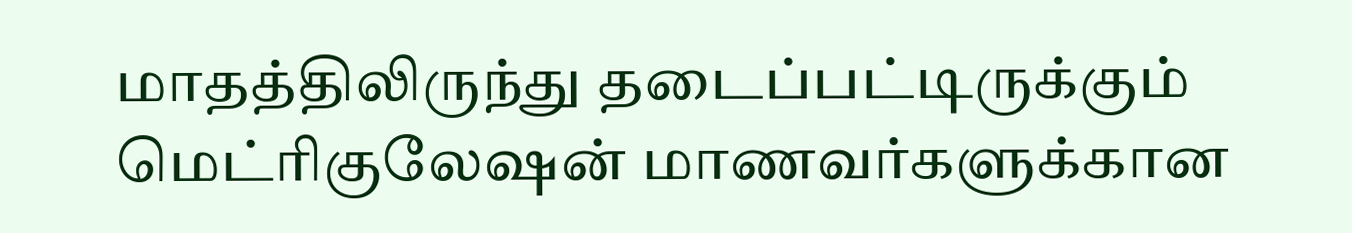மாதத்திலிருந்து தடைப்பட்டிருக்கும் மெட்ரிகுலேஷன் மாணவர்களுக்கான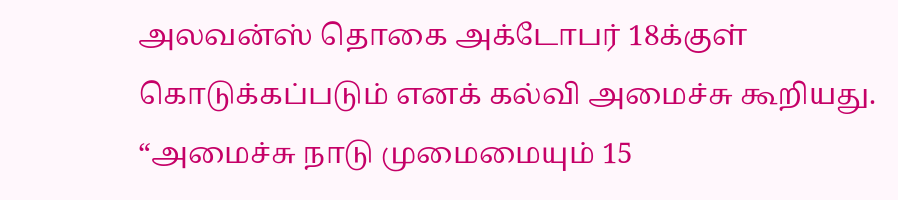அலவன்ஸ் தொகை அக்டோபர் 18க்குள் கொடுக்கப்படும் எனக் கல்வி அமைச்சு கூறியது. “அமைச்சு நாடு முமைமையும் 15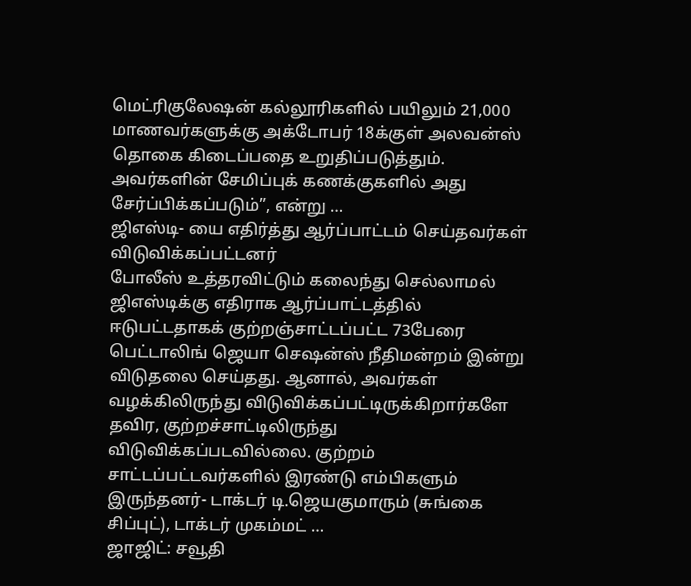மெட்ரிகுலேஷன் கல்லூரிகளில் பயிலும் 21,000 மாணவர்களுக்கு அக்டோபர் 18க்குள் அலவன்ஸ் தொகை கிடைப்பதை உறுதிப்படுத்தும். அவர்களின் சேமிப்புக் கணக்குகளில் அது சேர்ப்பிக்கப்படும்”, என்று …
ஜிஎஸ்டி- யை எதிர்த்து ஆர்ப்பாட்டம் செய்தவர்கள் விடுவிக்கப்பட்டனர்
போலீஸ் உத்தரவிட்டும் கலைந்து செல்லாமல் ஜிஎஸ்டிக்கு எதிராக ஆர்ப்பாட்டத்தில் ஈடுபட்டதாகக் குற்றஞ்சாட்டப்பட்ட 73பேரை பெட்டாலிங் ஜெயா செஷன்ஸ் நீதிமன்றம் இன்று விடுதலை செய்தது. ஆனால், அவர்கள் வழக்கிலிருந்து விடுவிக்கப்பட்டிருக்கிறார்களே தவிர, குற்றச்சாட்டிலிருந்து விடுவிக்கப்படவில்லை. குற்றம் சாட்டப்பட்டவர்களில் இரண்டு எம்பிகளும் இருந்தனர்- டாக்டர் டி.ஜெயகுமாரும் (சுங்கை சிப்புட்), டாக்டர் முகம்மட் …
ஜாஜிட்: சவூதி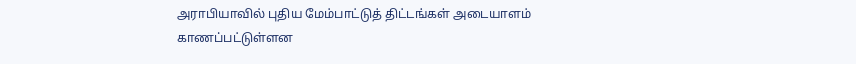அராபியாவில் புதிய மேம்பாட்டுத் திட்டங்கள் அடையாளம் காணப்பட்டுள்ளன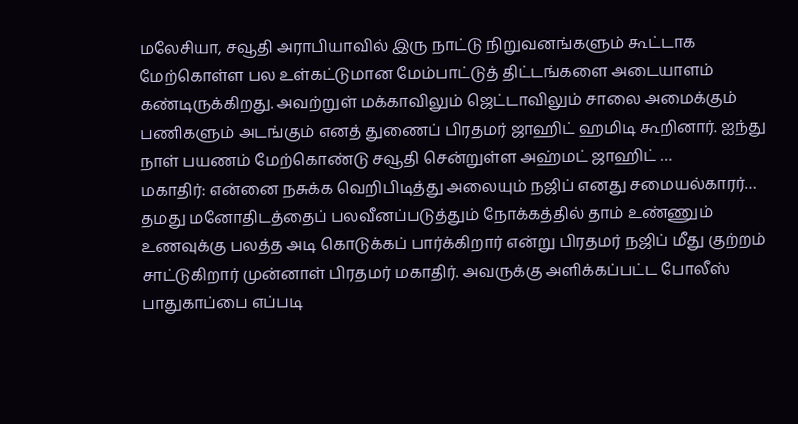மலேசியா, சவூதி அராபியாவில் இரு நாட்டு நிறுவனங்களும் கூட்டாக மேற்கொள்ள பல உள்கட்டுமான மேம்பாட்டுத் திட்டங்களை அடையாளம் கண்டிருக்கிறது. அவற்றுள் மக்காவிலும் ஜெட்டாவிலும் சாலை அமைக்கும் பணிகளும் அடங்கும் எனத் துணைப் பிரதமர் ஜாஹிட் ஹமிடி கூறினார். ஐந்து நாள் பயணம் மேற்கொண்டு சவூதி சென்றுள்ள அஹ்மட் ஜாஹிட் …
மகாதிர்: என்னை நசுக்க வெறிபிடித்து அலையும் நஜிப் எனது சமையல்காரர்…
தமது மனோதிடத்தைப் பலவீனப்படுத்தும் நோக்கத்தில் தாம் உண்ணும் உணவுக்கு பலத்த அடி கொடுக்கப் பார்க்கிறார் என்று பிரதமர் நஜிப் மீது குற்றம் சாட்டுகிறார் முன்னாள் பிரதமர் மகாதிர். அவருக்கு அளிக்கப்பட்ட போலீஸ் பாதுகாப்பை எப்படி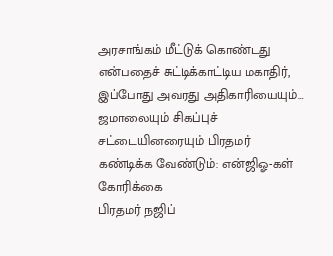அரசாங்கம் மீட்டுக் கொண்டது என்பதைச் சுட்டிக்காட்டிய மகாதிர், இப்போது அவரது அதிகாரியையும்…
ஜமாலையும் சிகப்புச் சட்டையினரையும் பிரதமர் கண்டிக்க வேண்டும்: என்ஜிஓ-கள் கோரிக்கை
பிரதமர் நஜிப்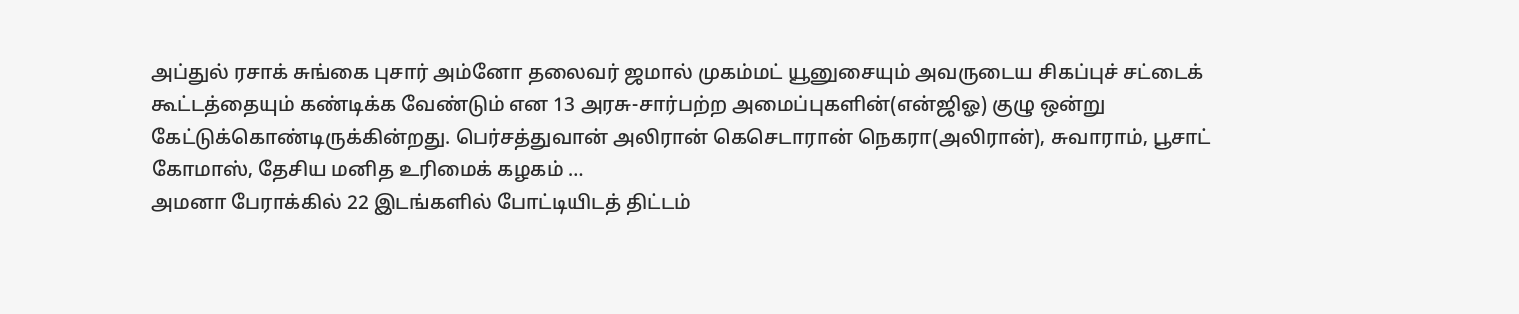அப்துல் ரசாக் சுங்கை புசார் அம்னோ தலைவர் ஜமால் முகம்மட் யூனுசையும் அவருடைய சிகப்புச் சட்டைக் கூட்டத்தையும் கண்டிக்க வேண்டும் என 13 அரசு-சார்பற்ற அமைப்புகளின்(என்ஜிஓ) குழு ஒன்று கேட்டுக்கொண்டிருக்கின்றது. பெர்சத்துவான் அலிரான் கெசெடாரான் நெகரா(அலிரான்), சுவாராம், பூசாட் கோமாஸ், தேசிய மனித உரிமைக் கழகம் …
அமனா பேராக்கில் 22 இடங்களில் போட்டியிடத் திட்டம்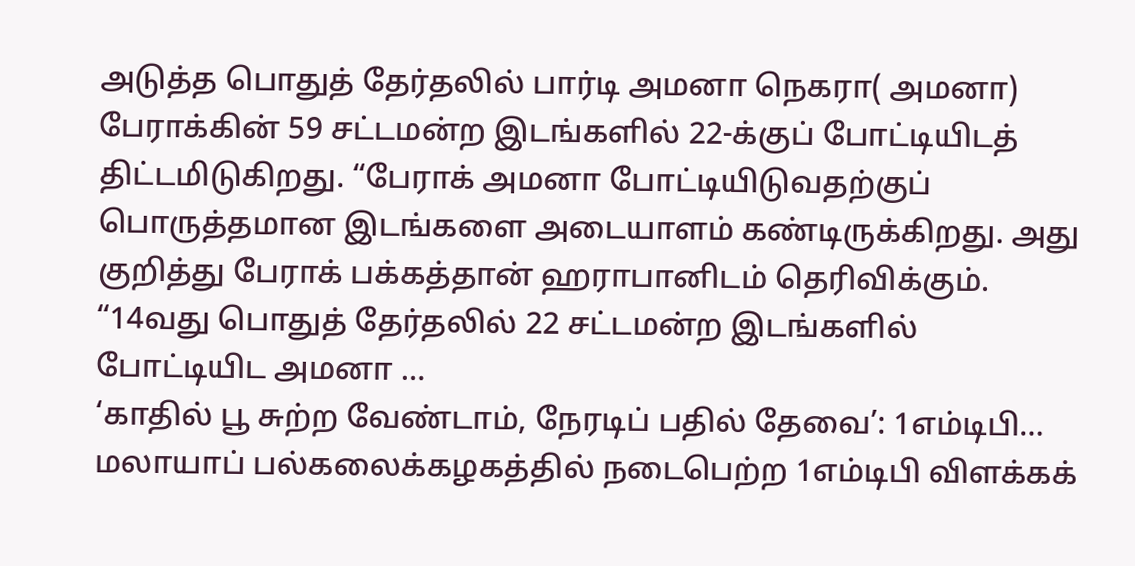அடுத்த பொதுத் தேர்தலில் பார்டி அமனா நெகரா( அமனா) பேராக்கின் 59 சட்டமன்ற இடங்களில் 22-க்குப் போட்டியிடத் திட்டமிடுகிறது. “பேராக் அமனா போட்டியிடுவதற்குப் பொருத்தமான இடங்களை அடையாளம் கண்டிருக்கிறது. அது குறித்து பேராக் பக்கத்தான் ஹராபானிடம் தெரிவிக்கும். “14வது பொதுத் தேர்தலில் 22 சட்டமன்ற இடங்களில் போட்டியிட அமனா …
‘காதில் பூ சுற்ற வேண்டாம், நேரடிப் பதில் தேவை’: 1எம்டிபி…
மலாயாப் பல்கலைக்கழகத்தில் நடைபெற்ற 1எம்டிபி விளக்கக்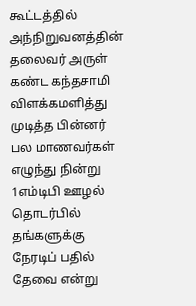கூட்டத்தில் அந்நிறுவனத்தின் தலைவர் அருள் கண்ட கந்தசாமி விளக்கமளித்து முடித்த பின்னர் பல மாணவர்கள் எழுந்து நின்று 1எம்டிபி ஊழல் தொடர்பில் தங்களுக்கு நேரடிப் பதில் தேவை என்று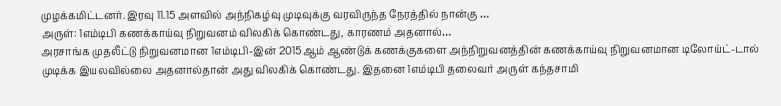முழக்கமிட்டனர். இரவு 11.15 அளவில் அந்நிகழ்வு முடிவுக்கு வரவிருந்த நேரத்தில் நான்கு …
அருள்: 1எம்டிபி கணக்காய்வு நிறுவனம் விலகிக் கொண்டது, காரணம் அதனால்…
அரசாங்க முதலீட்டு நிறுவனமான 1எம்டிபி-இன் 2015ஆம் ஆண்டுக் கணக்குகளை அந்நிறுவனத்தின் கணக்காய்வு நிறுவனமான டிலோய்ட்-டால் முடிக்க இயலவில்லை அதனால்தான் அது விலகிக் கொண்டது. இதனை 1எம்டிபி தலைவர் அருள் கந்தசாமி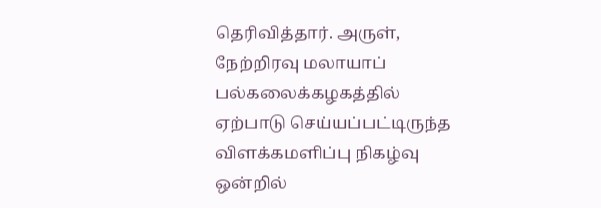தெரிவித்தார். அருள், நேற்றிரவு மலாயாப் பல்கலைக்கழகத்தில் ஏற்பாடு செய்யப்பட்டிருந்த விளக்கமளிப்பு நிகழ்வு ஒன்றில்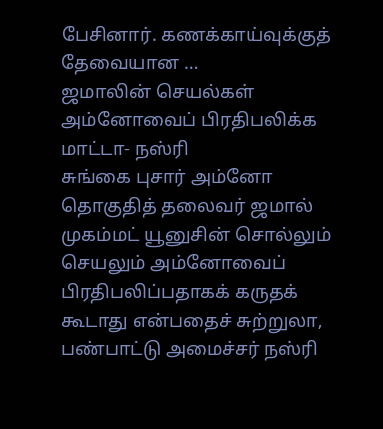பேசினார். கணக்காய்வுக்குத் தேவையான …
ஜமாலின் செயல்கள் அம்னோவைப் பிரதிபலிக்க மாட்டா- நஸ்ரி
சுங்கை புசார் அம்னோ தொகுதித் தலைவர் ஜமால் முகம்மட் யூனுசின் சொல்லும் செயலும் அம்னோவைப் பிரதிபலிப்பதாகக் கருதக் கூடாது என்பதைச் சுற்றுலா, பண்பாட்டு அமைச்சர் நஸ்ரி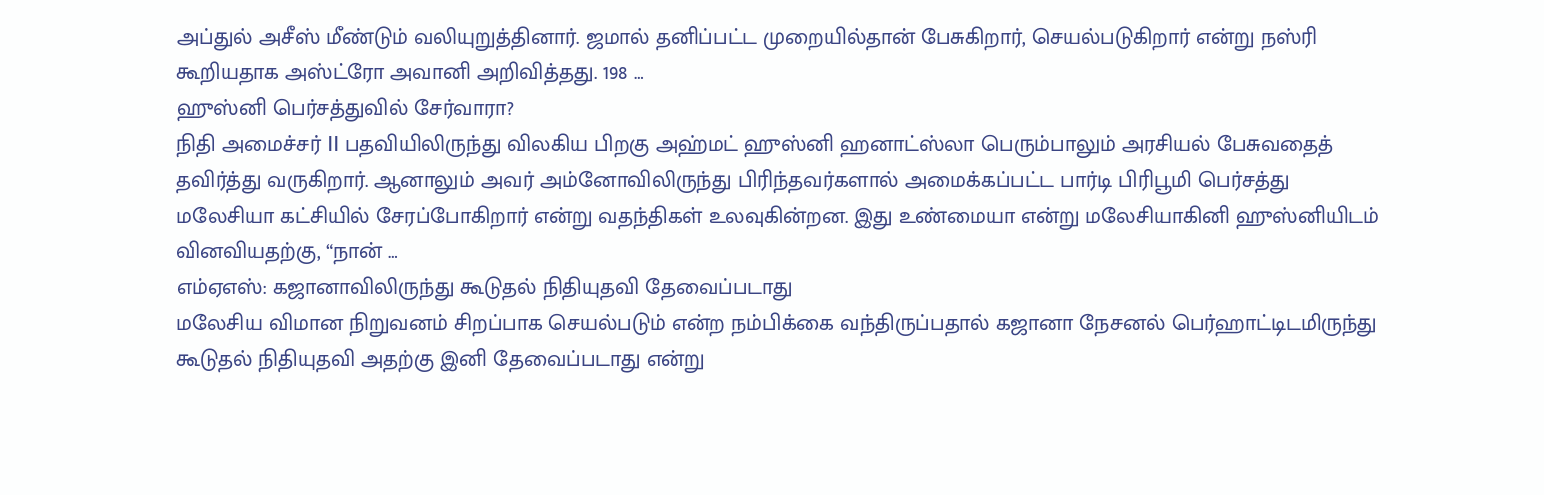அப்துல் அசீஸ் மீண்டும் வலியுறுத்தினார். ஜமால் தனிப்பட்ட முறையில்தான் பேசுகிறார், செயல்படுகிறார் என்று நஸ்ரி கூறியதாக அஸ்ட்ரோ அவானி அறிவித்தது. 198 …
ஹுஸ்னி பெர்சத்துவில் சேர்வாரா?
நிதி அமைச்சர் II பதவியிலிருந்து விலகிய பிறகு அஹ்மட் ஹுஸ்னி ஹனாட்ஸ்லா பெரும்பாலும் அரசியல் பேசுவதைத் தவிர்த்து வருகிறார். ஆனாலும் அவர் அம்னோவிலிருந்து பிரிந்தவர்களால் அமைக்கப்பட்ட பார்டி பிரிபூமி பெர்சத்து மலேசியா கட்சியில் சேரப்போகிறார் என்று வதந்திகள் உலவுகின்றன. இது உண்மையா என்று மலேசியாகினி ஹுஸ்னியிடம் வினவியதற்கு, “நான் …
எம்ஏஎஸ்: கஜானாவிலிருந்து கூடுதல் நிதியுதவி தேவைப்படாது
மலேசிய விமான நிறுவனம் சிறப்பாக செயல்படும் என்ற நம்பிக்கை வந்திருப்பதால் கஜானா நேசனல் பெர்ஹாட்டிடமிருந்து கூடுதல் நிதியுதவி அதற்கு இனி தேவைப்படாது என்று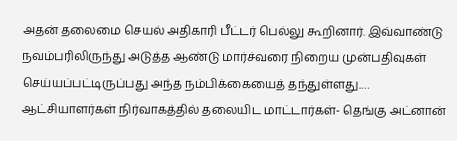அதன் தலைமை செயல் அதிகாரி பீட்டர் பெல்லு கூறினார். இவ்வாண்டு நவம்பரிலிருந்து அடுத்த ஆண்டு மார்ச்வரை நிறைய முன்பதிவுகள் செய்யப்பட்டிருப்பது அந்த நம்பிக்கையைத் தந்துள்ளது.…
ஆட்சியாளர்கள் நிர்வாகத்தில் தலையிட மாட்டார்கள்- தெங்கு அட்னான்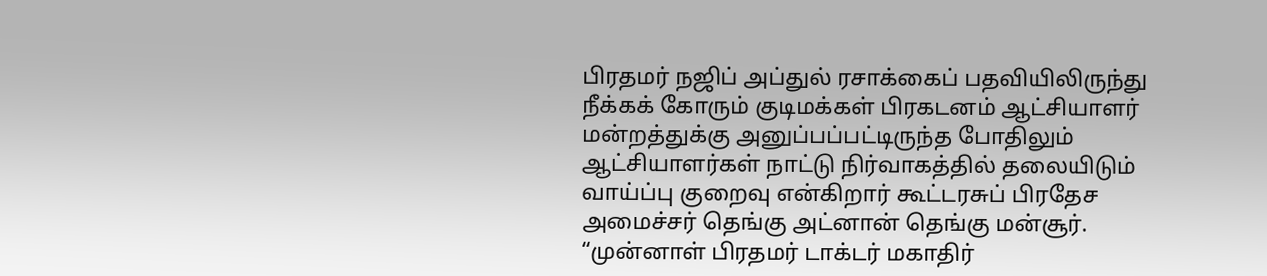பிரதமர் நஜிப் அப்துல் ரசாக்கைப் பதவியிலிருந்து நீக்கக் கோரும் குடிமக்கள் பிரகடனம் ஆட்சியாளர் மன்றத்துக்கு அனுப்பப்பட்டிருந்த போதிலும் ஆட்சியாளர்கள் நாட்டு நிர்வாகத்தில் தலையிடும் வாய்ப்பு குறைவு என்கிறார் கூட்டரசுப் பிரதேச அமைச்சர் தெங்கு அட்னான் தெங்கு மன்சூர். “முன்னாள் பிரதமர் டாக்டர் மகாதிர்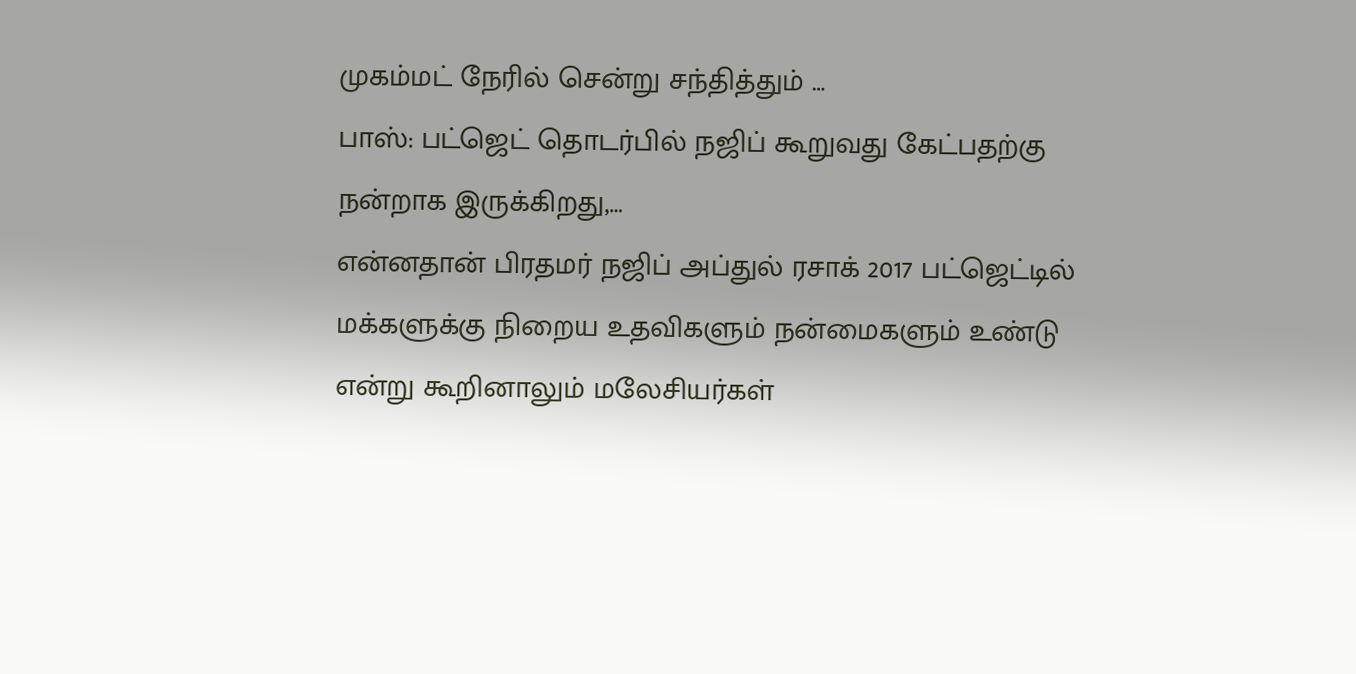முகம்மட் நேரில் சென்று சந்தித்தும் …
பாஸ்: பட்ஜெட் தொடர்பில் நஜிப் கூறுவது கேட்பதற்கு நன்றாக இருக்கிறது,…
என்னதான் பிரதமர் நஜிப் அப்துல் ரசாக் 2017 பட்ஜெட்டில் மக்களுக்கு நிறைய உதவிகளும் நன்மைகளும் உண்டு என்று கூறினாலும் மலேசியர்கள்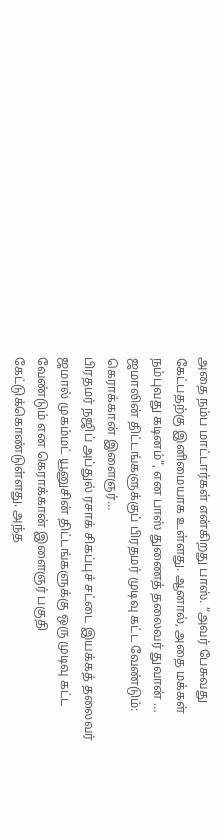அதை நம்ப மாட்டார்கள் என்கிறது பாஸ். “அவர் பேசுவது கேட்பதற்கு இனிமையாக உள்ளது. ஆனால், அதை மக்கள் நம்புவது கடினம்”, என பாஸ் துணைத் தலைவர் துவான் …
ஜமாலின் திட்டங்களுக்குப் பிரதமர் முடிவு கட்ட வேண்டும்: கெராக்கான் இளைஞர்…
பிரதமர் நஜிப் அப்துல் ரசாக் சிகப்புச் சட்டை இயக்கத் தலைவர் ஜமால் முகம்மட் யூனுசின் திட்டங்களுக்கு ஒரு முடிவு கட்ட வேண்டும் என கெராக்கான் இளைஞர் பகுதி கேட்டுக்கொண்டுள்ளது. அந்த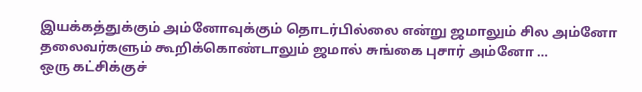இயக்கத்துக்கும் அம்னோவுக்கும் தொடர்பில்லை என்று ஜமாலும் சில அம்னோ தலைவர்களும் கூறிக்கொண்டாலும் ஜமால் சுங்கை புசார் அம்னோ …
ஒரு கட்சிக்குச்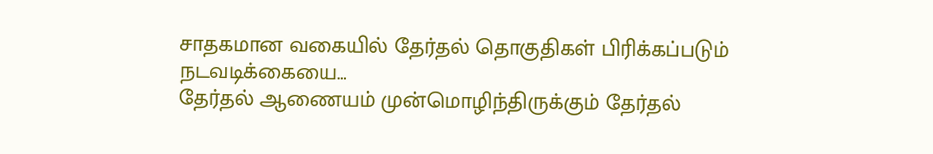சாதகமான வகையில் தேர்தல் தொகுதிகள் பிரிக்கப்படும் நடவடிக்கையை…
தேர்தல் ஆணையம் முன்மொழிந்திருக்கும் தேர்தல்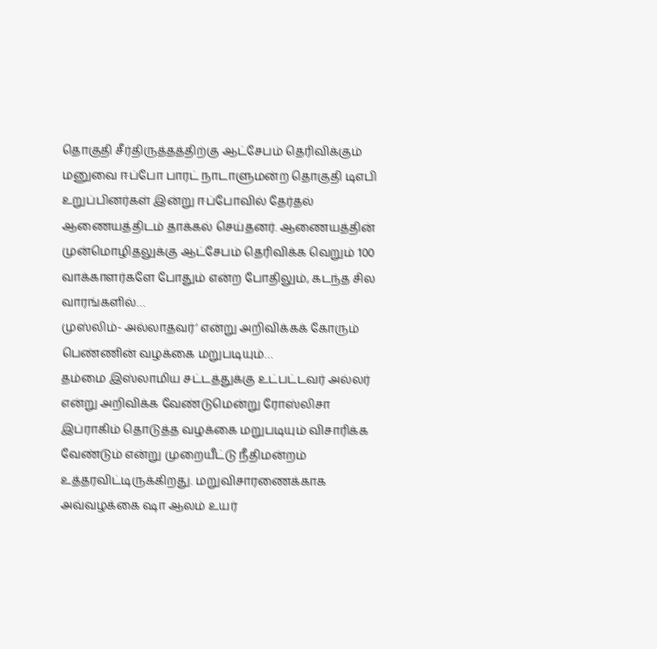தொகுதி சீர்திருத்தத்திற்கு ஆட்சேபம் தெரிவிக்கும் மனுவை ஈப்போ பாரட் நாடாளுமன்ற தொகுதி டிஎபி உறுப்பினர்கள் இன்று ஈப்போவில் தேர்தல் ஆணையத்திடம் தாக்கல் செய்தனர். ஆணையத்தின் முன்மொழிதலுக்கு ஆட்சேபம் தெரிவிக்க வெறும் 100 வாக்காளர்களே போதும் என்ற போதிலும், கடந்த சில வாரங்களில்…
முஸ்லிம்- அல்லாதவர்’ என்று அறிவிக்கக் கோரும் பெண்ணின் வழக்கை மறுபடியும்…
தம்மை இஸ்லாமிய சட்டத்துக்கு உட்பட்டவர் அல்லர் என்று அறிவிக்க வேண்டுமென்று ரோஸ்லிசா இப்ராகிம் தொடுத்த வழக்கை மறுபடியும் விசாரிக்க வேண்டும் என்று முறையீட்டு நீதிமன்றம் உத்தரவிட்டிருக்கிறது. மறுவிசாரணைக்காக அவ்வழக்கை ஷா ஆலம் உயர்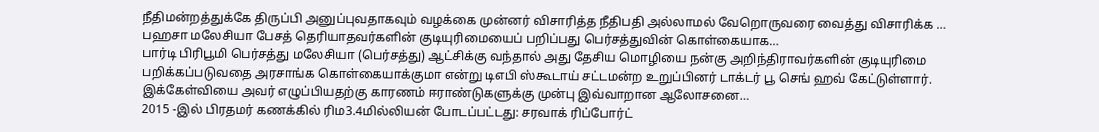நீதிமன்றத்துக்கே திருப்பி அனுப்புவதாகவும் வழக்கை முன்னர் விசாரித்த நீதிபதி அல்லாமல் வேறொருவரை வைத்து விசாரிக்க …
பஹசா மலேசியா பேசத் தெரியாதவர்களின் குடியுரிமையைப் பறிப்பது பெர்சத்துவின் கொள்கையாக…
பார்டி பிரிபூமி பெர்சத்து மலேசியா (பெர்சத்து) ஆட்சிக்கு வந்தால் அது தேசிய மொழியை நன்கு அறிந்திராவர்களின் குடியுரிமை பறிக்கப்படுவதை அரசாங்க கொள்கையாக்குமா என்று டிஎபி ஸ்கூடாய் சட்டமன்ற உறுப்பினர் டாக்டர் பூ செங் ஹவ் கேட்டுள்ளார். இக்கேள்வியை அவர் எழுப்பியதற்கு காரணம் ஈராண்டுகளுக்கு முன்பு இவ்வாறான ஆலோசனை…
2015 -இல் பிரதமர் கணக்கில் ரிம3.4மில்லியன் போடப்பட்டது: சரவாக் ரிப்போர்ட்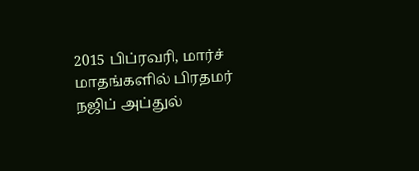2015 பிப்ரவரி, மார்ச் மாதங்களில் பிரதமர் நஜிப் அப்துல்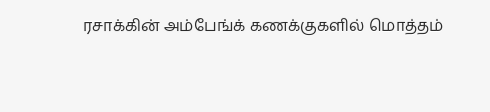ரசாக்கின் அம்பேங்க் கணக்குகளில் மொத்தம்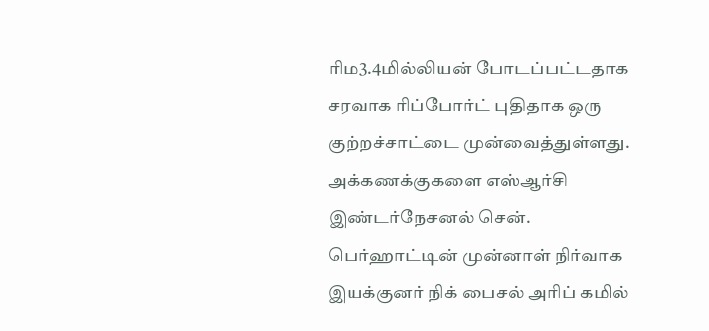ரிம3.4மில்லியன் போடப்பட்டதாக சரவாக ரிப்போர்ட் புதிதாக ஒரு குற்றச்சாட்டை முன்வைத்துள்ளது. அக்கணக்குகளை எஸ்ஆர்சி இண்டர்நேசனல் சென். பெர்ஹாட்டின் முன்னாள் நிர்வாக இயக்குனர் நிக் பைசல் அரிப் கமில்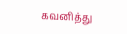கவனித்து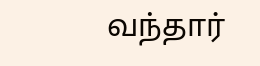வந்தார்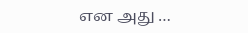என அது …